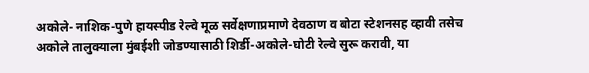अकोले- नाशिक-पुणे हायस्पीड रेल्वे मूळ सर्वेक्षणाप्रमाणे देवठाण व बोटा स्टेशनसह व्हावी तसेच अकोले तालुक्याला मुंबईशी जोडण्यासाठी शिर्डी-अकोले-घोटी रेल्वे सुरू करावी, या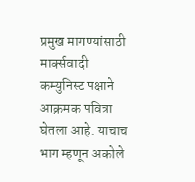प्रमुख मागण्यांसाठी मार्क्सवादी कम्युनिस्ट पक्षाने आक्रमक पवित्रा घेतला आहे. याचाच भाग म्हणून अकोले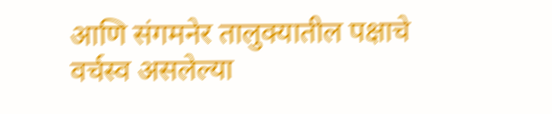आणि संगमनेर तालुक्यातील पक्षाचे वर्चस्व असलेल्या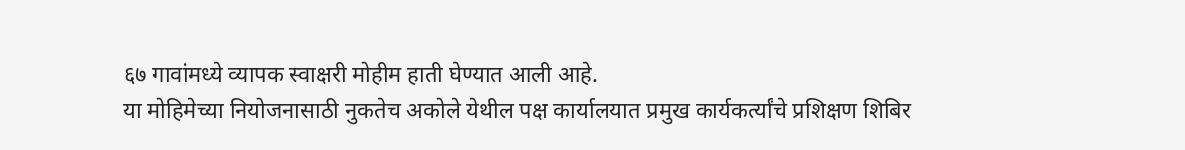६७ गावांमध्ये व्यापक स्वाक्षरी मोहीम हाती घेण्यात आली आहे.
या मोहिमेच्या नियोजनासाठी नुकतेच अकोले येथील पक्ष कार्यालयात प्रमुख कार्यकर्त्यांचे प्रशिक्षण शिबिर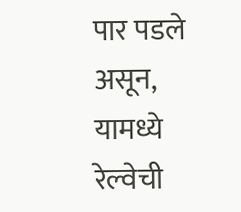पार पडले असून, यामध्ये रेल्वेची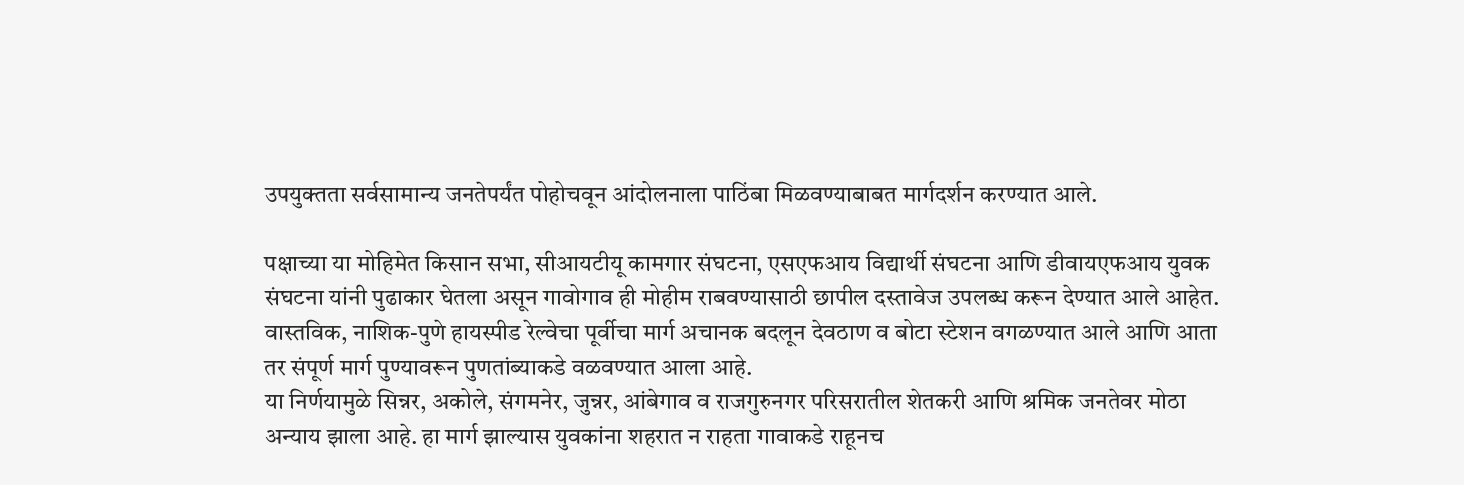उपयुक्तता सर्वसामान्य जनतेपर्यंत पोहोचवून आंदोलनाला पाठिंबा मिळवण्याबाबत मार्गदर्शन करण्यात आले.

पक्षाच्या या मोहिमेत किसान सभा, सीआयटीयू कामगार संघटना, एसएफआय विद्यार्थी संघटना आणि डीवायएफआय युवक संघटना यांनी पुढाकार घेतला असून गावोगाव ही मोहीम राबवण्यासाठी छापील दस्तावेज उपलब्ध करून देण्यात आले आहेत. वास्तविक, नाशिक-पुणे हायस्पीड रेल्वेचा पूर्वीचा मार्ग अचानक बदलून देवठाण व बोटा स्टेशन वगळण्यात आले आणि आता तर संपूर्ण मार्ग पुण्यावरून पुणतांब्याकडे वळवण्यात आला आहे.
या निर्णयामुळे सिन्नर, अकोले, संगमनेर, जुन्नर, आंबेगाव व राजगुरुनगर परिसरातील शेतकरी आणि श्रमिक जनतेवर मोठा अन्याय झाला आहे. हा मार्ग झाल्यास युवकांना शहरात न राहता गावाकडे राहूनच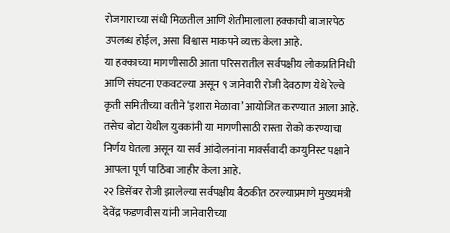रोजगाराच्या संधी मिळतील आणि शेतीमालाला हक्काची बाजारपेठ उपलब्ध होईल, असा विश्वास माकपने व्यक्त केला आहे.
या हक्काच्या मागणीसाठी आता परिसरातील सर्वपक्षीय लोकप्रतिनिधी आणि संघटना एकवटल्या असून ९ जानेवारी रोजी देवठाण येथे रेल्वे कृती समितीच्या वतीने ‘इशारा मेळावा’ आयोजित करण्यात आला आहे. तसेच बोटा येथील युवकांनी या मागणीसाठी रास्ता रोको करण्याचा निर्णय घेतला असून या सर्व आंदोलनांना मार्क्सवादी कम्युनिस्ट पक्षाने आपला पूर्ण पाठिंबा जाहीर केला आहे.
२२ डिसेंबर रोजी झालेल्या सर्वपक्षीय बैठकीत ठरल्याप्रमाणे मुख्यमंत्री देवेंद्र फडणवीस यांनी जानेवारीच्या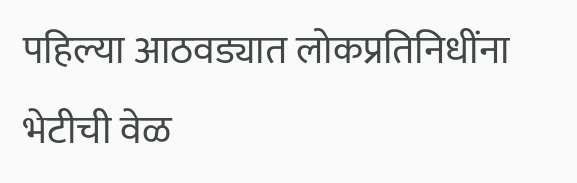पहिल्या आठवड्यात लोकप्रतिनिधींना भेटीची वेळ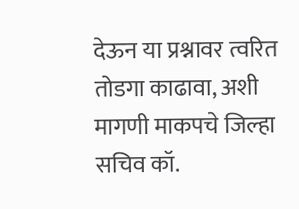देऊन या प्रश्नावर त्वरित तोडगा काढावा, अशी मागणी माकपचे जिल्हा सचिव कॉ.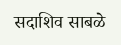सदाशिव साबळे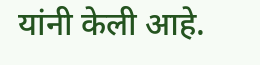यांनी केली आहे.